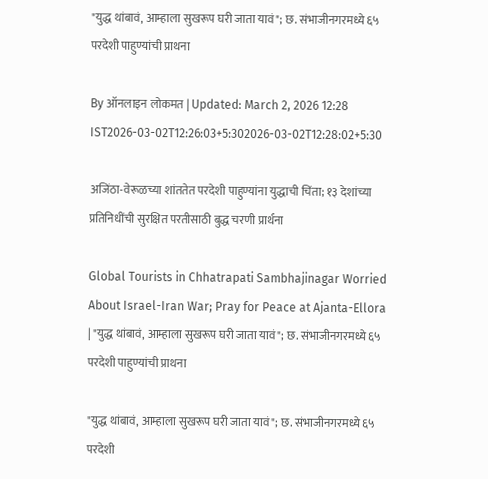"युद्ध थांबावं, आम्हाला सुखरूप घरी जाता यावं"; छ. संभाजीनगरमध्ये ६५ परदेशी पाहुण्यांची प्राथना

By ऑनलाइन लोकमत | Updated: March 2, 2026 12:28 IST2026-03-02T12:26:03+5:302026-03-02T12:28:02+5:30

अजिंठा-वेरूळच्या शांततेत परदेशी पाहुण्यांना युद्धाची चिंता; १३ देशांच्या प्रतिनिधींची सुरक्षित परतीसाठी बुद्ध चरणी प्रार्थना

Global Tourists in Chhatrapati Sambhajinagar Worried About Israel-Iran War; Pray for Peace at Ajanta-Ellora | "युद्ध थांबावं, आम्हाला सुखरूप घरी जाता यावं"; छ. संभाजीनगरमध्ये ६५ परदेशी पाहुण्यांची प्राथना

"युद्ध थांबावं, आम्हाला सुखरूप घरी जाता यावं"; छ. संभाजीनगरमध्ये ६५ परदेशी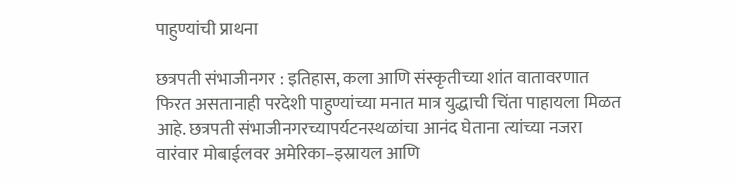पाहुण्यांची प्राथना

छत्रपती संभाजीनगर : इतिहास, कला आणि संस्कृतीच्या शांत वातावरणात फिरत असतानाही परदेशी पाहुण्यांच्या मनात मात्र युद्धाची चिंता पाहायला मिळत आहे. छत्रपती संभाजीनगरच्यापर्यटनस्थळांचा आनंद घेताना त्यांच्या नजरा वारंवार मोबाईलवर अमेरिका–इस्रायल आणि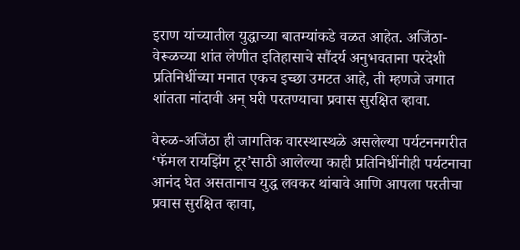इराण यांच्यातील युद्धाच्या बातम्यांकडे वळत आहेत. अजिंठा-वेरूळच्या शांत लेणीत इतिहासाचे सौंदर्य अनुभवताना परदेशी प्रतिनिधींच्या मनात एकच इच्छा उमटत आहे, ती म्हणजे जगात शांतता नांदावी अन् घरी परतण्याचा प्रवास सुरक्षित व्हावा.

वेरुळ-अजिंठा ही जागतिक वारस्थास्थळे असलेल्या पर्यटननगरीत ‘फॅमल रायझिंग टूर’साठी आलेल्या काही प्रतिनिधींनीही पर्यटनाचा आनंद घेत असतानाच युद्ध लवकर थांबावे आणि आपला परतीचा प्रवास सुरक्षित व्हावा,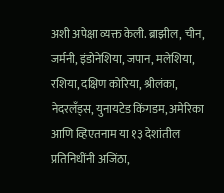अशी अपेक्षा व्यक्त केली. ब्राझील, चीन, जर्मनी, इंडोनेशिया, जपान, मलेशिया, रशिया, दक्षिण कोरिया, श्रीलंका, नेदरलँड्स, युनायटेड किंगडम, अमेरिका आणि व्हिएतनाम या १३ देशांतील प्रतिनिधींनी अजिंठा,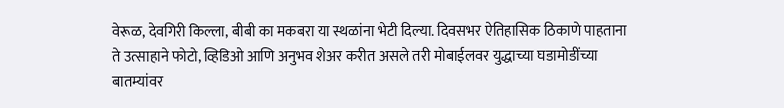वेरूळ, देवगिरी किल्ला, बीबी का मकबरा या स्थळांना भेटी दिल्या. दिवसभर ऐतिहासिक ठिकाणे पाहताना ते उत्साहाने फोटो, व्हिडिओ आणि अनुभव शेअर करीत असले तरी मोबाईलवर युद्धाच्या घडामोडींच्या बातम्यांवर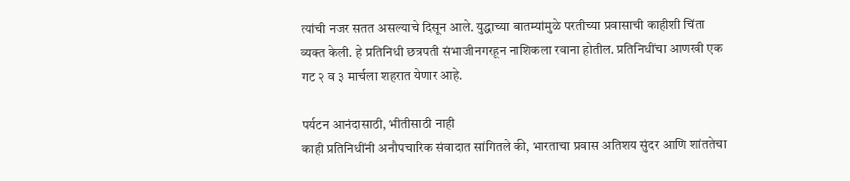त्यांची नजर सतत असल्याचे दिसून आले. युद्धाच्या बातम्यांमुळे परतीच्या प्रवासाची काहीशी चिंता व्यक्त केली. हे प्रतिनिधी छत्रपती संभाजीनगरहून नाशिकला रवाना होतील. प्रतिनिधींचा आणखी एक गट २ व ३ मार्चला शहरात येणार आहे.

पर्यटन आनंदासाठी, भीतीसाठी नाही
काही प्रतिनिधींनी अनौपचारिक संवादात सांगितले की, भारताचा प्रवास अतिशय सुंदर आणि शांततेचा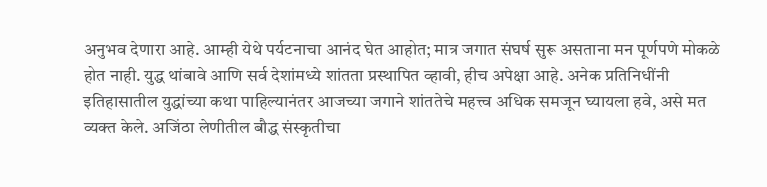अनुभव देणारा आहे. आम्ही येथे पर्यटनाचा आनंद घेत आहोत; मात्र जगात संघर्ष सुरू असताना मन पूर्णपणे मोकळे होत नाही. युद्ध थांबावे आणि सर्व देशांमध्ये शांतता प्रस्थापित व्हावी, हीच अपेक्षा आहे. अनेक प्रतिनिधींनी इतिहासातील युद्धांच्या कथा पाहिल्यानंतर आजच्या जगाने शांततेचे महत्त्व अधिक समजून घ्यायला हवे, असे मत व्यक्त केले. अजिंठा लेणीतील बौद्ध संस्कृतीचा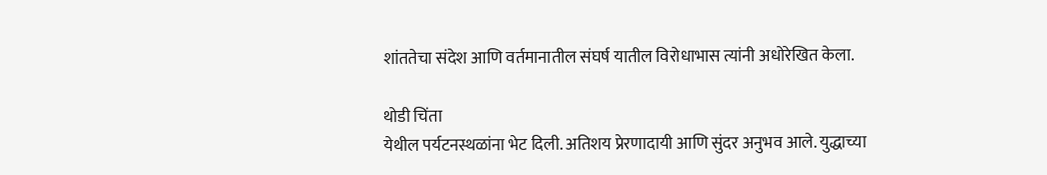शांततेचा संदेश आणि वर्तमानातील संघर्ष यातील विरोधाभास त्यांनी अधोरेखित केला.

थोडी चिंता
येथील पर्यटनस्थळांना भेट दिली. अतिशय प्रेरणादायी आणि सुंदर अनुभव आले. युद्धाच्या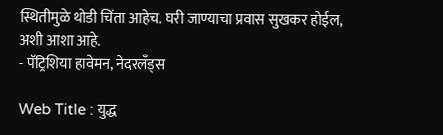स्थितीमुळे थोडी चिंता आहेच. घरी जाण्याचा प्रवास सुखकर होईल, अशी आशा आहे.
- पॅट्रिशिया हावेमन, नेदरलँड्स

Web Title : युद्ध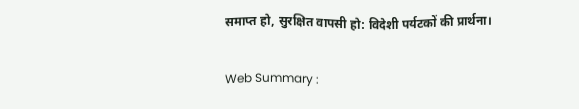समाप्त हो, सुरक्षित वापसी हो: विदेशी पर्यटकों की प्रार्थना।

Web Summary :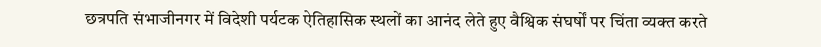छत्रपति संभाजीनगर में विदेशी पर्यटक ऐतिहासिक स्थलों का आनंद लेते हुए वैश्विक संघर्षों पर चिंता व्यक्त करते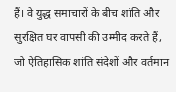हैं। वे युद्ध समाचारों के बीच शांति और सुरक्षित घर वापसी की उम्मीद करते हैं, जो ऐतिहासिक शांति संदेशों और वर्तमान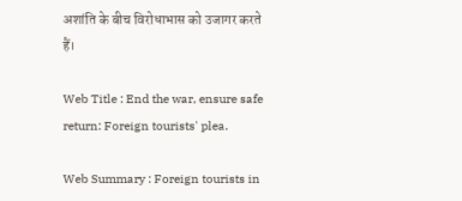अशांति के बीच विरोधाभास को उजागर करते हैं।

Web Title : End the war, ensure safe return: Foreign tourists' plea.

Web Summary : Foreign tourists in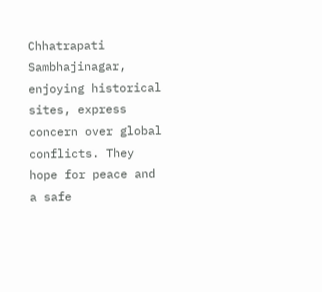Chhatrapati Sambhajinagar, enjoying historical sites, express concern over global conflicts. They hope for peace and a safe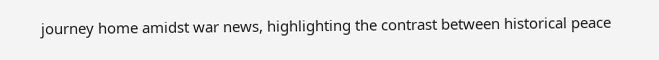journey home amidst war news, highlighting the contrast between historical peace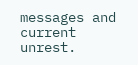messages and current unrest.